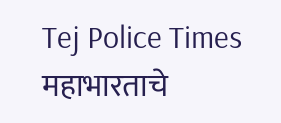Tej Police Times
महाभारताचे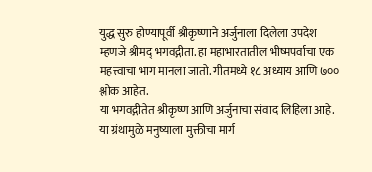युद्ध सुरु होण्यापूर्वी श्रीकृष्णाने अर्जुनाला दिलेला उपदेश म्हणजे श्रीमद् भगवद्गीता. हा महाभारतातील भीष्मपर्वाचा एक महत्त्वाचा भाग मानला जातो. गीतमध्ये १८ अध्याय आणि ७०० श्लोक आहेत.
या भगवद्गीतेत श्रीकृष्ण आणि अर्जुनाचा संवाद लिहिला आहे. या ग्रंथामुळे मनुष्याला मुक्तीचा मार्ग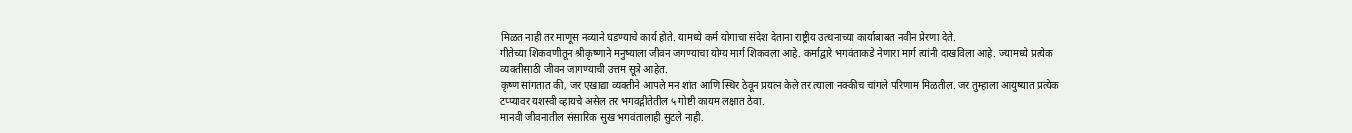मिळत नाही तर माणूस नव्याने घडण्याचे कार्य होते. यामध्ये कर्म योगाचा संदेश देताना राष्ट्रीय उत्थनाच्या कार्याबाबत नवीन प्रेरणा देते.
गीतेच्या शिकवणीतून श्रीकृष्णाने मनुष्याला जीवन जगण्याचा योग्य मार्ग शिकवला आहे. कर्माद्वारे भगवंताकडे नेणारा मार्ग त्यांनी दाखविला आहे. ज्यामध्ये प्रत्येक व्यक्तीसाठी जीवन जागण्याची उत्तम सूत्रे आहेत.
कृष्ण सांगतात की, जर एखाद्या व्यक्तीने आपले मन शांत आणि स्थिर ठेवून प्रयत्न केले तर त्याला नक्कीच चांगले परिणाम मिळतील. जर तुम्हाला आयुष्यात प्रत्येक टप्प्यावर यशस्वी व्हायचे असेल तर भगवद्गीतेतील ५ गोष्टी कायम लक्षात ठेवा.
मानवी जीवनातील संसारिक सुख भगवंतालाही सुटले नाही.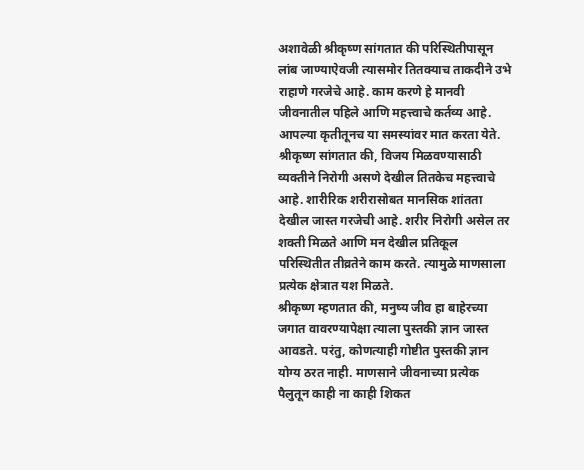अशावेळी श्रीकृष्ण सांगतात की परिस्थितीपासून लांब जाण्याऐवजी त्यासमोर तितक्याच ताकदीने उभे राहाणे गरजेचे आहे. काम करणे हे मानवी जीवनातील पहिले आणि महत्त्वाचे कर्तव्य आहे. आपल्या कृतीतूनच या समस्यांवर मात करता येते.
श्रीकृष्ण सांगतात की, विजय मिळवण्यासाठी व्यक्तीने निरोगी असणे देखील तितकेच महत्त्वाचे आहे. शारीरिक शरीरासोबत मानसिक शांतता देखील जास्त गरजेची आहे. शरीर निरोगी असेल तर शक्ती मिळते आणि मन देखील प्रतिकूल परिस्थितीत तीव्रतेने काम करते. त्यामुळे माणसाला प्रत्येक क्षेत्रात यश मिळते.
श्रीकृष्ण म्हणतात की, मनुष्य जीव हा बाहेरच्या जगात वावरण्यापेक्षा त्याला पुस्तकी ज्ञान जास्त आवडते. परंतु, कोणत्याही गोष्टीत पुस्तकी ज्ञान योग्य ठरत नाही. माणसाने जीवनाच्या प्रत्येक पैलुतून काही ना काही शिकत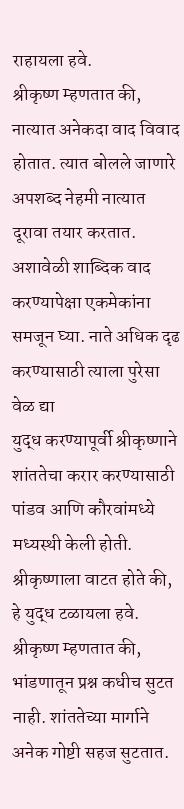राहायला हवे.
श्रीकृष्ण म्हणतात की, नात्यात अनेकदा वाद विवाद होतात. त्यात बोलले जाणारे अपशब्द नेहमी नात्यात दूरावा तयार करतात. अशावेळी शाब्दिक वाद करण्यापेक्षा एकमेकांना समजून घ्या. नाते अधिक दृढ करण्यासाठी त्याला पुरेसा वेळ द्या
युद्ध करण्यापूर्वी श्रीकृष्णाने शांततेचा करार करण्यासाठी पांडव आणि कौरवांमध्ये मध्यस्थी केली होती. श्रीकृष्णाला वाटत होते की, हे युद्ध टळायला हवे. श्रीकृष्ण म्हणतात की, भांडणातून प्रश्न कधीच सुटत नाही. शांततेच्या मार्गाने अनेक गोष्टी सहज सुटतात.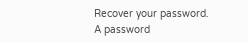Recover your password.
A password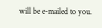will be e-mailed to you.